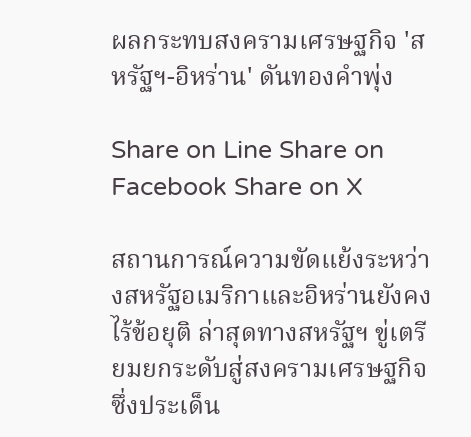ผลกระทบสงครามเศรษฐกิจ 'สหรัฐฯ-อิหร่าน' ดันทองคำพุ่ง

Share on Line Share on Facebook Share on X

สถานการณ์ความขัดแย้งระหว่างสหรัฐอเมริกาและอิหร่านยังคงไร้ข้อยุติ ล่าสุดทางสหรัฐฯ ขู่เตรียมยกระดับสู่สงครามเศรษฐกิจ ซึ่งประเด็น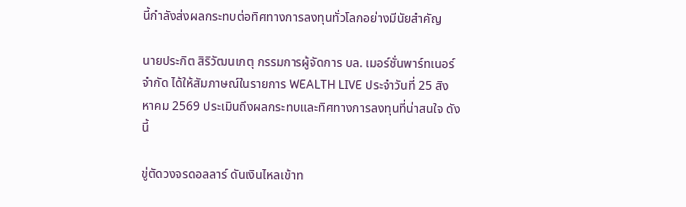นี้กำลังส่งผลกระทบต่อทิศทางการลงทุนทั่วโลกอย่างมีนัยสำคัญ

นายประกิต สิริวัฒนเกตุ กรรมการผู้จัดการ บล. เมอร์ชั่นพาร์ทเนอร์ จำกัด ได้ให้สัมภาษณ์ในรายการ WEALTH LIVE ประจำวันที่ 25 สิงหาคม 2569 ประเมินถึงผลกระทบและทิศทางการลงทุนที่น่าสนใจ ดังนี้

ขู่ตัดวงจรดอลลาร์ ดันเงินไหลเข้าท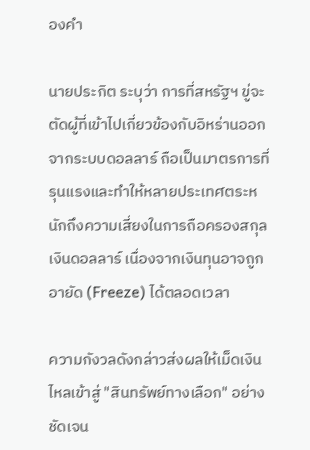องคำ

นายประกิต ระบุว่า การที่สหรัฐฯ ขู่จะตัดผู้ที่เข้าไปเกี่ยวข้องกับอิหร่านออกจากระบบดอลลาร์ ถือเป็นมาตรการที่รุนแรงและทำให้หลายประเทศตระหนักถึงความเสี่ยงในการถือครองสกุลเงินดอลลาร์ เนื่องจากเงินทุนอาจถูกอายัด (Freeze) ได้ตลอดเวลา

ความกังวลดังกล่าวส่งผลให้เม็ดเงินไหลเข้าสู่ "สินทรัพย์ทางเลือก" อย่างชัดเจน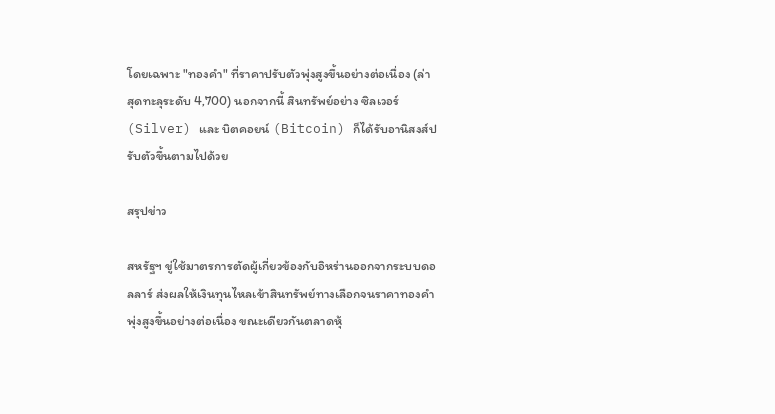โดยเฉพาะ "ทองคำ" ที่ราคาปรับตัวพุ่งสูงขึ้นอย่างต่อเนื่อง (ล่าสุดทะลุระดับ 4,700) นอกจากนี้ สินทรัพย์อย่าง ซิลเวอร์ (Silver) และ บิตคอยน์ (Bitcoin) ก็ได้รับอานิสงส์ปรับตัวขึ้นตามไปด้วย

สรุปข่าว

สหรัฐฯ ขู่ใช้มาตรการตัดผู้เกี่ยวข้องกับอิหร่านออกจากระบบดอลลาร์ ส่งผลให้เงินทุนไหลเข้าสินทรัพย์ทางเลือกจนราคาทองคำพุ่งสูงขึ้นอย่างต่อเนื่อง ขณะเดียวกันตลาดหุ้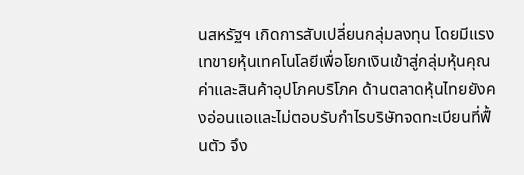นสหรัฐฯ เกิดการสับเปลี่ยนกลุ่มลงทุน โดยมีแรงเทขายหุ้นเทคโนโลยีเพื่อโยกเงินเข้าสู่กลุ่มหุ้นคุณค่าและสินค้าอุปโภคบริโภค ด้านตลาดหุ้นไทยยังคงอ่อนแอและไม่ตอบรับกำไรบริษัทจดทะเบียนที่ฟื้นตัว จึง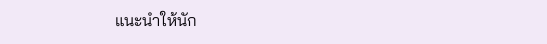แนะนำให้นัก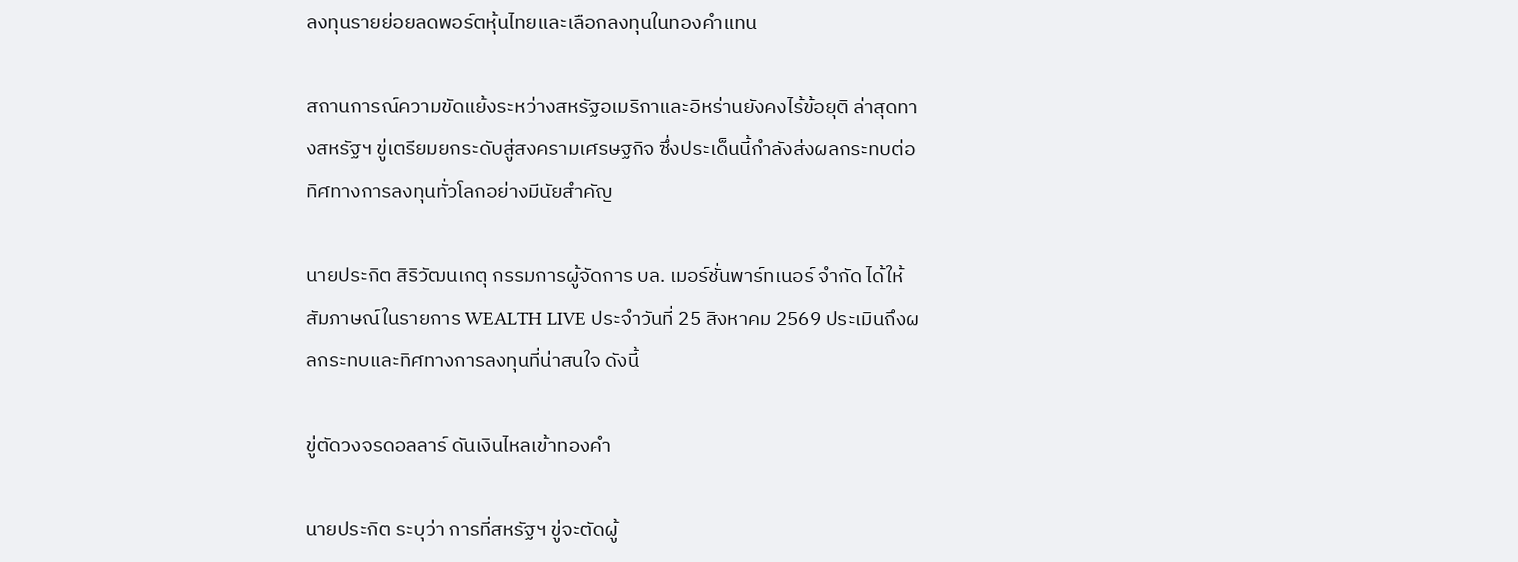ลงทุนรายย่อยลดพอร์ตหุ้นไทยและเลือกลงทุนในทองคำแทน

สถานการณ์ความขัดแย้งระหว่างสหรัฐอเมริกาและอิหร่านยังคงไร้ข้อยุติ ล่าสุดทางสหรัฐฯ ขู่เตรียมยกระดับสู่สงครามเศรษฐกิจ ซึ่งประเด็นนี้กำลังส่งผลกระทบต่อทิศทางการลงทุนทั่วโลกอย่างมีนัยสำคัญ

นายประกิต สิริวัฒนเกตุ กรรมการผู้จัดการ บล. เมอร์ชั่นพาร์ทเนอร์ จำกัด ได้ให้สัมภาษณ์ในรายการ WEALTH LIVE ประจำวันที่ 25 สิงหาคม 2569 ประเมินถึงผลกระทบและทิศทางการลงทุนที่น่าสนใจ ดังนี้

ขู่ตัดวงจรดอลลาร์ ดันเงินไหลเข้าทองคำ

นายประกิต ระบุว่า การที่สหรัฐฯ ขู่จะตัดผู้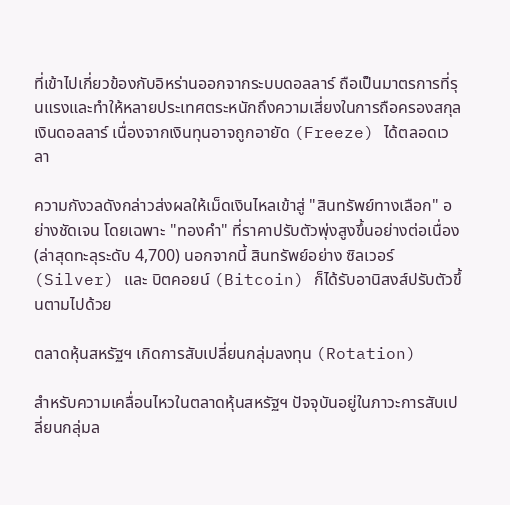ที่เข้าไปเกี่ยวข้องกับอิหร่านออกจากระบบดอลลาร์ ถือเป็นมาตรการที่รุนแรงและทำให้หลายประเทศตระหนักถึงความเสี่ยงในการถือครองสกุลเงินดอลลาร์ เนื่องจากเงินทุนอาจถูกอายัด (Freeze) ได้ตลอดเวลา

ความกังวลดังกล่าวส่งผลให้เม็ดเงินไหลเข้าสู่ "สินทรัพย์ทางเลือก" อย่างชัดเจน โดยเฉพาะ "ทองคำ" ที่ราคาปรับตัวพุ่งสูงขึ้นอย่างต่อเนื่อง (ล่าสุดทะลุระดับ 4,700) นอกจากนี้ สินทรัพย์อย่าง ซิลเวอร์ (Silver) และ บิตคอยน์ (Bitcoin) ก็ได้รับอานิสงส์ปรับตัวขึ้นตามไปด้วย

ตลาดหุ้นสหรัฐฯ เกิดการสับเปลี่ยนกลุ่มลงทุน (Rotation)

สำหรับความเคลื่อนไหวในตลาดหุ้นสหรัฐฯ ปัจจุบันอยู่ในภาวะการสับเปลี่ยนกลุ่มล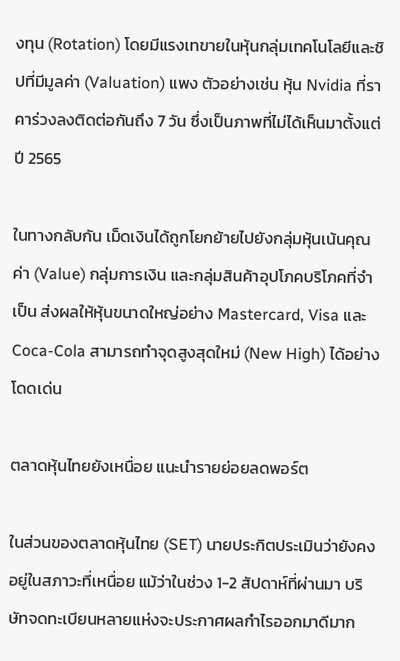งทุน (Rotation) โดยมีแรงเทขายในหุ้นกลุ่มเทคโนโลยีและชิปที่มีมูลค่า (Valuation) แพง ตัวอย่างเช่น หุ้น Nvidia ที่ราคาร่วงลงติดต่อกันถึง 7 วัน ซึ่งเป็นภาพที่ไม่ได้เห็นมาตั้งแต่ปี 2565

ในทางกลับกัน เม็ดเงินได้ถูกโยกย้ายไปยังกลุ่มหุ้นเน้นคุณค่า (Value) กลุ่มการเงิน และกลุ่มสินค้าอุปโภคบริโภคที่จำเป็น ส่งผลให้หุ้นขนาดใหญ่อย่าง Mastercard, Visa และ Coca-Cola สามารถทำจุดสูงสุดใหม่ (New High) ได้อย่างโดดเด่น

ตลาดหุ้นไทยยังเหนื่อย แนะนำรายย่อยลดพอร์ต

ในส่วนของตลาดหุ้นไทย (SET) นายประกิตประเมินว่ายังคงอยู่ในสภาวะที่เหนื่อย แม้ว่าในช่วง 1-2 สัปดาห์ที่ผ่านมา บริษัทจดทะเบียนหลายแห่งจะประกาศผลกำไรออกมาดีมาก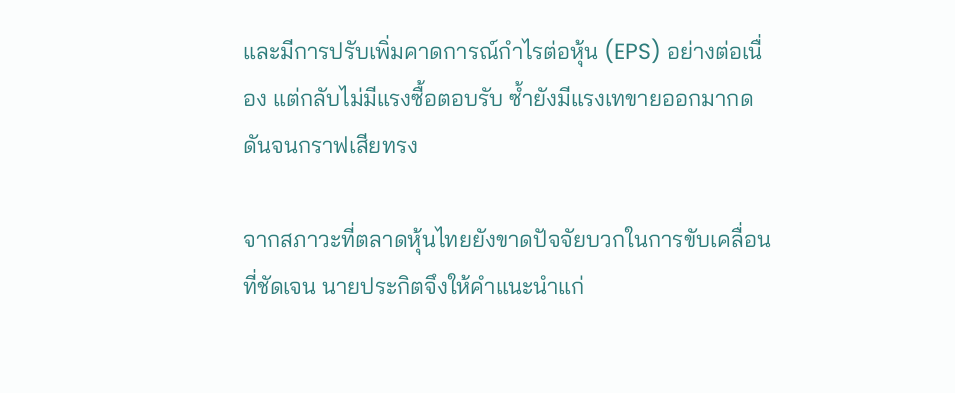และมีการปรับเพิ่มคาดการณ์กำไรต่อหุ้น (EPS) อย่างต่อเนื่อง แต่กลับไม่มีแรงซื้อตอบรับ ซ้ำยังมีแรงเทขายออกมากดดันจนกราฟเสียทรง

จากสภาวะที่ตลาดหุ้นไทยยังขาดปัจจัยบวกในการขับเคลื่อนที่ชัดเจน นายประกิตจึงให้คำแนะนำแก่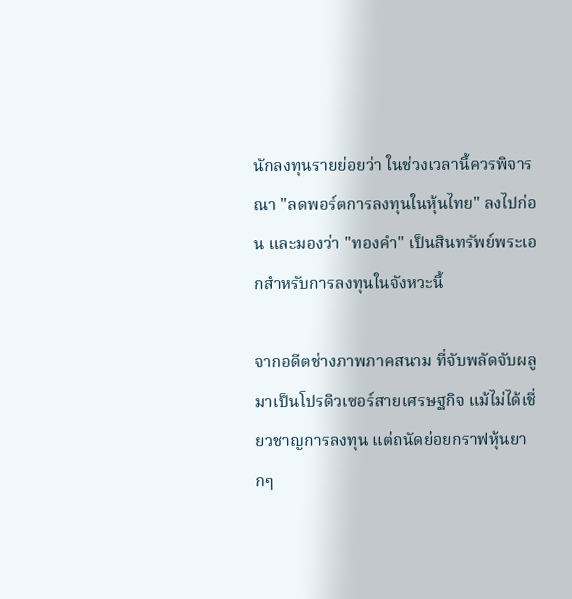นักลงทุนรายย่อยว่า ในช่วงเวลานี้ควรพิจารณา "ลดพอร์ตการลงทุนในหุ้นไทย" ลงไปก่อน และมองว่า "ทองคำ" เป็นสินทรัพย์พระเอกสำหรับการลงทุนในจังหวะนี้

จากอดีตช่างภาพภาคสนาม ที่จับพลัดจับผลูมาเป็นโปรดิวเซอร์สายเศรษฐกิจ แม้ไม่ได้เชี่ยวชาญการลงทุน แต่ถนัดย่อยกราฟหุ้นยากๆ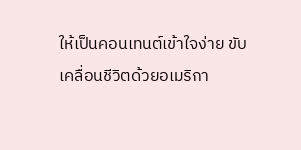ให้เป็นคอนเทนต์เข้าใจง่าย ขับเคลื่อนชีวิตด้วยอเมริกา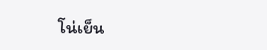โน่เย็น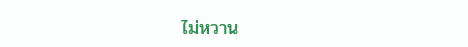ไม่หวาน